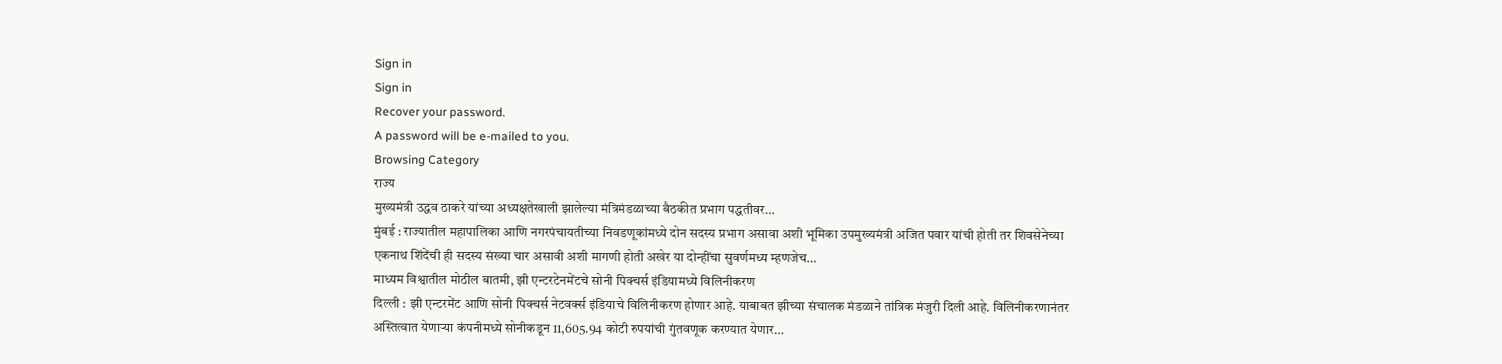Sign in
Sign in
Recover your password.
A password will be e-mailed to you.
Browsing Category
राज्य
मुख्यमंत्री उद्धव ठाकरे यांच्या अध्यक्षतेखाली झालेल्या मंत्रिमंडळाच्या बैठकीत प्रभाग पद्धतीवर…
मुंबई : राज्यातील महापालिका आणि नगरपंचायतीच्या निवडणूकांमध्ये दोन सदस्य प्रभाग असावा अशी भूमिका उपमुख्यमंत्री अजित पवार यांची होती तर शिवसेनेच्या एकनाथ शिंदेंची ही सदस्य संख्या चार असावी अशी मागणी होती अखेर या दोन्हींचा सुवर्णमध्य म्हणजेच…
माध्यम विश्वातील मोठील बातमी, झी एन्टरटेनमेंटचे सोनी पिक्चर्स इंडियामध्ये विलिनीकरण
दिल्ली : झी एन्टरमेंट आणि सोनी पिक्चर्स नेटवर्क्स इंडियाचे विलिनीकरण होणार आहे. याबाबत झीच्या संचालक मंडळाने तांत्रिक मंजुरी दिली आहे. विलिनीकरणानंतर अस्तित्वात येणाऱ्या कंपनीमध्ये सोनीकडून 11,605.94 कोटी रुपयांची गुंतवणूक करण्यात येणार…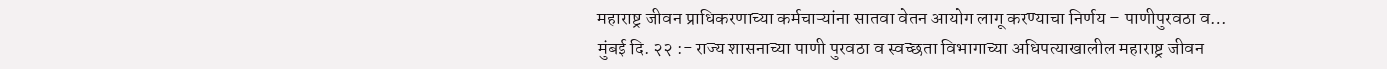महाराष्ट्र जीवन प्राधिकरणाच्या कर्मचाऱ्यांना सातवा वेतन आयोग लागू करण्याचा निर्णय – पाणीपुरवठा व…
मुंबई दि. २२ :- राज्य शासनाच्या पाणी पुरवठा व स्वच्छता विभागाच्या अधिपत्याखालील महाराष्ट्र जीवन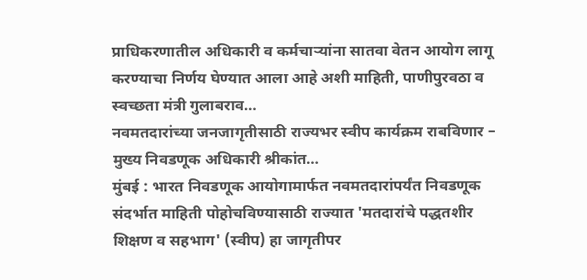प्राधिकरणातील अधिकारी व कर्मचाऱ्यांना सातवा वेतन आयोग लागू करण्याचा निर्णय घेण्यात आला आहे अशी माहिती, पाणीपुरवठा व स्वच्छता मंत्री गुलाबराव…
नवमतदारांच्या जनजागृतीसाठी राज्यभर स्वीप कार्यक्रम राबविणार – मुख्य निवडणूक अधिकारी श्रीकांत…
मुंबई : भारत निवडणूक आयोगामार्फत नवमतदारांपर्यंत निवडणूक संदर्भात माहिती पोहोचविण्यासाठी राज्यात 'मतदारांचे पद्धतशीर शिक्षण व सहभाग' (स्वीप) हा जागृतीपर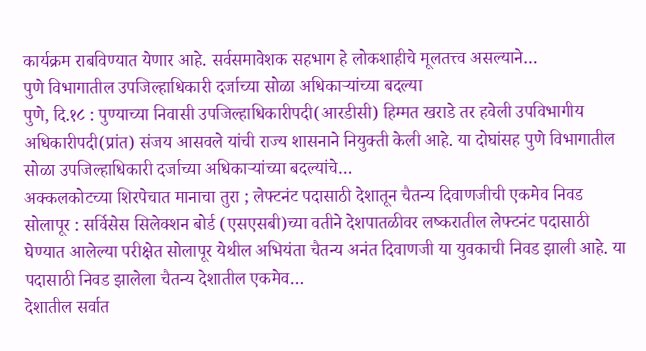कार्यक्रम राबविण्यात येणार आहे. सर्वसमावेशक सहभाग हे लोकशाहीचे मूलतत्त्व असल्याने…
पुणे विभागातील उपजिल्हाधिकारी दर्जाच्या सोळा अधिकाऱ्यांच्या बदल्या
पुणे, दि.१८ : पुण्याच्या निवासी उपजिल्हाधिकारीपदी(आरडीसी) हिम्मत खराडे तर हवेली उपविभागीय अधिकारीपदी(प्रांत) संजय आसवले यांची राज्य शासनाने नियुक्ती केली आहे. या दोघांसह पुणे विभागातील सोळा उपजिल्हाधिकारी दर्जाच्या अधिकाऱ्यांच्या बदल्यांचे…
अक्कलकोटच्या शिरपेचात मानाचा तुरा ; लेफ्टनंट पदासाठी देशातून चैतन्य दिवाणजीची एकमेव निवड
सोलापूर : सर्विसेस सिलेक्शन बोर्ड (एसएसबी)च्या वतीने देशपातळीवर लष्करातील लेफ्टनंट पदासाठी घेण्यात आलेल्या परीक्षेत सोलापूर येथील अभियंता चैतन्य अनंत दिवाणजी या युवकाची निवड झाली आहे. या पदासाठी निवड झालेला चैतन्य देशातील एकमेव…
देशातील सर्वात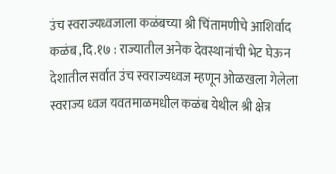उंच स्वराज्यध्वजाला कळंबच्या श्री चिंतामणीचे आशिर्वाद
कळंब ,दि.१७ : राज्यातील अनेक देवस्थानांची भेट घेऊन देशातील सर्वात उंच स्वराज्यध्वज म्हणून ओळखला गेलेला स्वराज्य ध्वज यवतमाळमधील कळंब येथील श्री क्षेत्र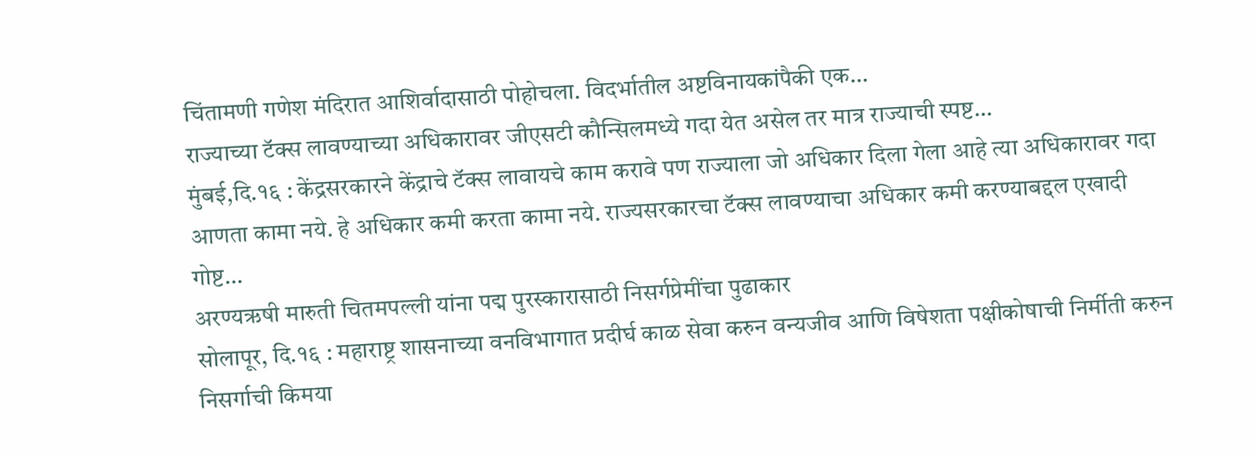चिंतामणी गणेश मंदिरात आशिर्वादासाठी पोहोचला. विदर्भातील अष्टविनायकांपैकी एक…
राज्याच्या टॅक्स लावण्याच्या अधिकारावर जीएसटी कौन्सिलमध्ये गदा येत असेल तर मात्र राज्याची स्पष्ट…
मुंबई,दि.१६ : केंद्रसरकारने केंद्राचे टॅक्स लावायचे काम करावे पण राज्याला जो अधिकार दिला गेला आहे त्या अधिकारावर गदा आणता कामा नये. हे अधिकार कमी करता कामा नये. राज्यसरकारचा टॅक्स लावण्याचा अधिकार कमी करण्याबद्दल एखादी गोष्ट…
अरण्यऋषी मारुती चितमपल्ली यांना पद्म पुरस्कारासाठी निसर्गप्रेमींचा पुढाकार
सोलापूर, दि.१६ : महाराष्ट्र शासनाच्या वनविभागात प्रदीर्घ काळ सेवा करुन वन्यजीव आणि विषेशता पक्षीकोषाची निर्मीती करुन निसर्गाची किमया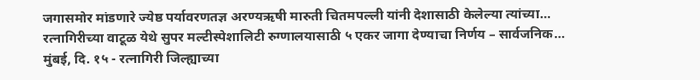जगासमोर मांडणारे ज्येष्ठ पर्यावरणतज्ञ अरण्यऋषी मारुती चितमपल्ली यांनी देशासाठी केलेल्या त्यांच्या…
रत्नागिरीच्या वाटूळ येथे सुपर मल्टीस्पेशालिटी रुग्णालयासाठी ५ एकर जागा देण्याचा निर्णय – सार्वजनिक…
मुंबई, दि. १५ - रत्नागिरी जिल्ह्याच्या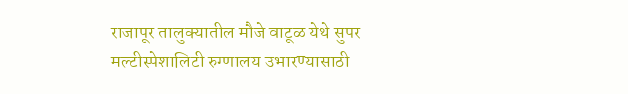राजापूर तालुक्यातील मौजे वाटूळ येथे सुपर मल्टीस्पेशालिटी रुग्णालय उभारण्यासाठी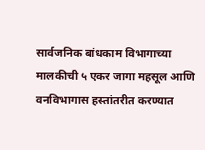सार्वजनिक बांधकाम विभागाच्या मालकीची ५ एकर जागा महसूल आणि वनविभागास हस्तांतरीत करण्यात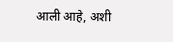आली आहे, अशी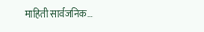माहिती सार्वजनिक…